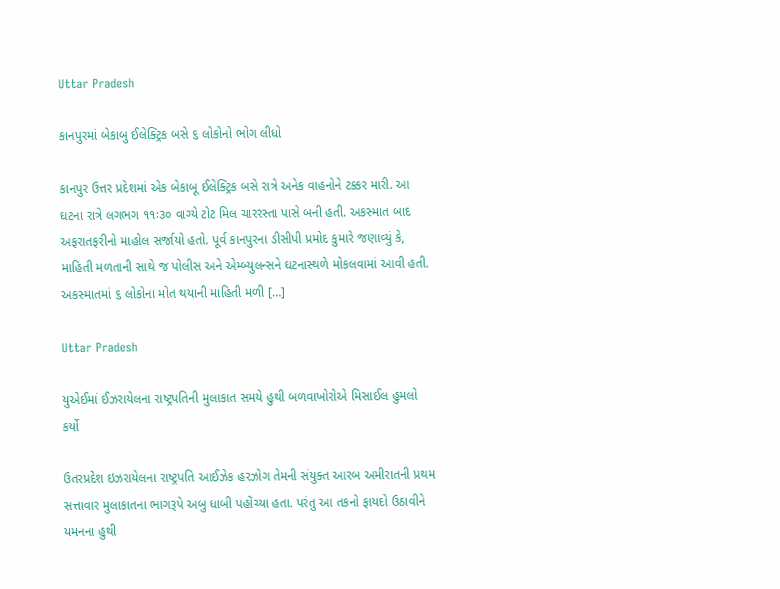Uttar Pradesh

કાનપુરમાં બેકાબુ ઈલેક્ટ્રિક બસે ૬ લોકોનો ભોગ લીધો

કાનપુર ઉત્તર પ્રદેશમાં એક બેકાબૂ ઈલેક્ટ્રિક બસે રાત્રે અનેક વાહનોને ટક્કર મારી. આ ઘટના રાત્રે લગભગ ૧૧ઃ૩૦ વાગ્યે ટોટ મિલ ચારરસ્તા પાસે બની હતી. અકસ્માત બાદ અફરાતફરીનો માહોલ સર્જાયો હતો. પૂર્વ કાનપુરના ડીસીપી પ્રમોદ કુમારે જણાવ્યું કે, માહિતી મળતાની સાથે જ પોલીસ અને એમ્બ્યુલન્સને ઘટનાસ્થળે મોકલવામાં આવી હતી. અકસ્માતમાં ૬ લોકોના મોત થયાની માહિતી મળી […]

Uttar Pradesh

યુએઈમાં ઈઝરાયેલના રાષ્ટ્રપતિની મુલાકાત સમયે હુથી બળવાખોરોએ મિસાઈલ હુમલો કર્યો

ઉતરપ્રદેશ ઇઝરાયેલના રાષ્ટ્રપતિ આઈઝેક હરઝોગ તેમની સંયુક્ત આરબ અમીરાતની પ્રથમ સત્તાવાર મુલાકાતના ભાગરૂપે અબુ ધાબી પહોંચ્યા હતા. પરંતુ આ તકનો ફાયદો ઉઠાવીને યમનના હુથી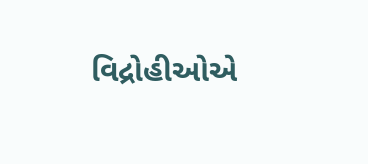વિદ્રોહીઓએ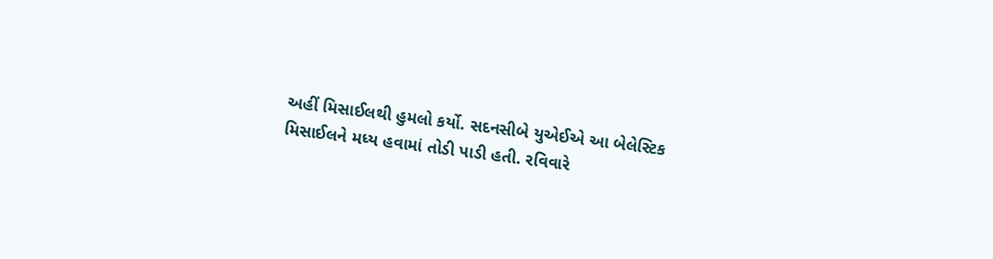અહીં મિસાઈલથી હુમલો કર્યો. સદનસીબે યુએઈએ આ બેલેસ્ટિક મિસાઈલને મધ્ય હવામાં તોડી પાડી હતી. રવિવારે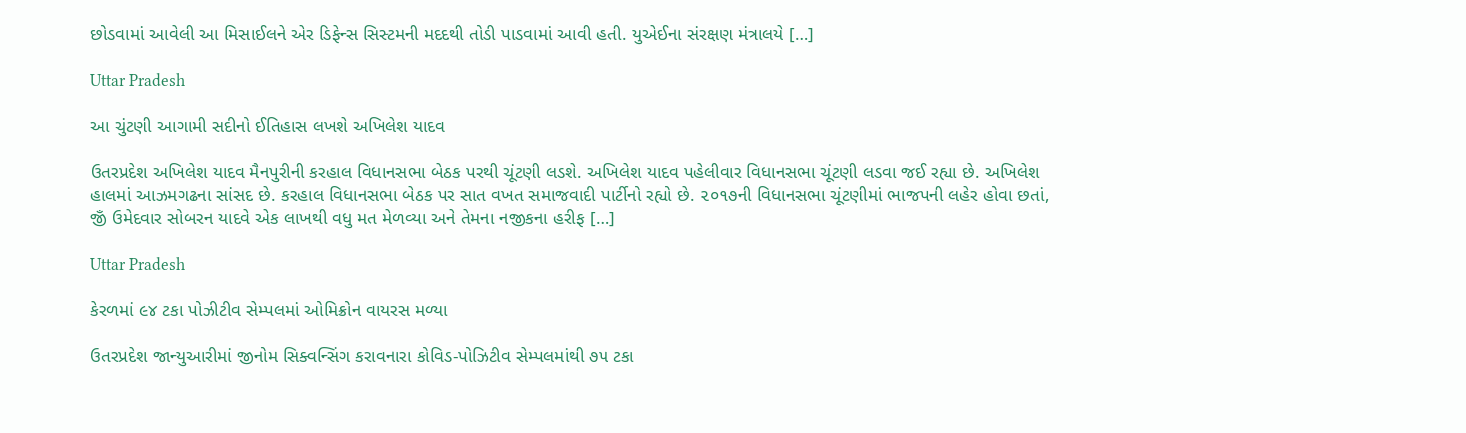છોડવામાં આવેલી આ મિસાઈલને એર ડિફેન્સ સિસ્ટમની મદદથી તોડી પાડવામાં આવી હતી. યુએઈના સંરક્ષણ મંત્રાલયે […]

Uttar Pradesh

આ ચુંટણી આગામી સદીનો ઈતિહાસ લખશે અખિલેશ યાદવ

ઉતરપ્રદેશ અખિલેશ યાદવ મૈનપુરીની કરહાલ વિધાનસભા બેઠક પરથી ચૂંટણી લડશે. અખિલેશ યાદવ પહેલીવાર વિધાનસભા ચૂંટણી લડવા જઈ રહ્યા છે. અખિલેશ હાલમાં આઝમગઢના સાંસદ છે. કરહાલ વિધાનસભા બેઠક પર સાત વખત સમાજવાદી પાર્ટીનો રહ્યો છે. ૨૦૧૭ની વિધાનસભા ચૂંટણીમાં ભાજપની લહેર હોવા છતાં, જીઁ ઉમેદવાર સોબરન યાદવે એક લાખથી વધુ મત મેળવ્યા અને તેમના નજીકના હરીફ […]

Uttar Pradesh

કેરળમાં ૯૪ ટકા પોઝીટીવ સેમ્પલમાં ઓમિક્રોન વાયરસ મળ્યા

ઉતરપ્રદેશ જાન્યુઆરીમાં જીનોમ સિક્વન્સિંગ કરાવનારા કોવિડ-પોઝિટીવ સેમ્પલમાંથી ૭૫ ટકા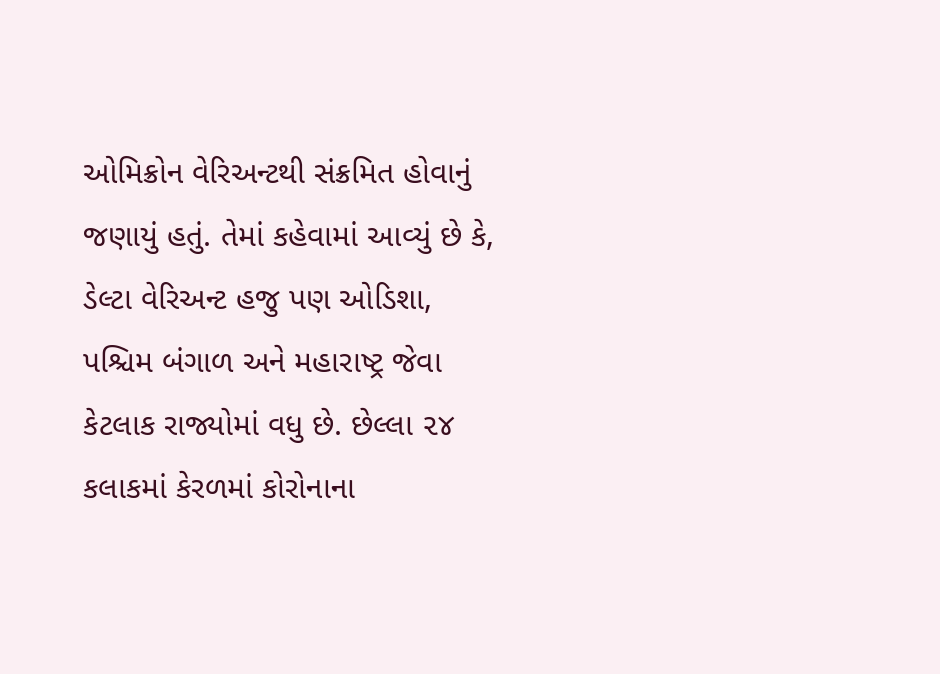ઓમિક્રોન વેરિઅન્ટથી સંક્રમિત હોવાનું જણાયું હતું. તેમાં કહેવામાં આવ્યું છે કે, ડેલ્ટા વેરિઅન્ટ હજુ પણ ઓડિશા, પશ્ચિમ બંગાળ અને મહારાષ્ટ્ર જેવા કેટલાક રાજ્યોમાં વધુ છે. છેલ્લા ૨૪ કલાકમાં કેરળમાં કોરોનાના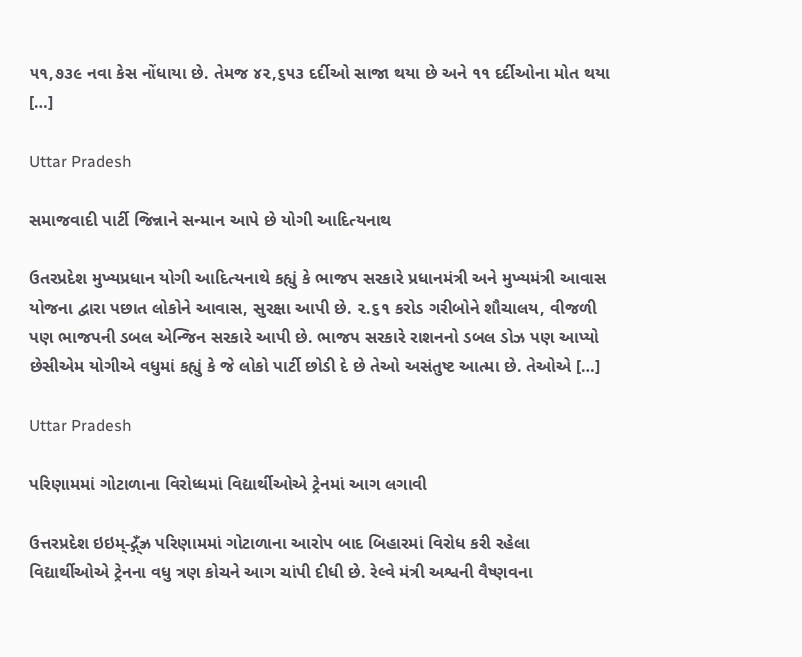૫૧,૭૩૯ નવા કેસ નોંધાયા છે. તેમજ ૪૨,૬૫૩ દર્દીઓ સાજા થયા છે અને ૧૧ દર્દીઓના મોત થયા […]

Uttar Pradesh

સમાજવાદી પાર્ટી જિન્નાને સન્માન આપે છે યોગી આદિત્યનાથ

ઉતરપ્રદેશ મુખ્યપ્રધાન યોગી આદિત્યનાથે કહ્યું કે ભાજપ સરકારે પ્રધાનમંત્રી અને મુખ્યમંત્રી આવાસ યોજના દ્વારા પછાત લોકોને આવાસ, સુરક્ષા આપી છે. ૨.૬૧ કરોડ ગરીબોને શૌચાલય, વીજળી પણ ભાજપની ડબલ એન્જિન સરકારે આપી છે. ભાજપ સરકારે રાશનનો ડબલ ડોઝ પણ આપ્યો છેસીએમ યોગીએ વધુમાં કહ્યું કે જે લોકો પાર્ટી છોડી દે છે તેઓ અસંતુષ્ટ આત્મા છે. તેઓએ […]

Uttar Pradesh

પરિણામમાં ગોટાળાના વિરોધ્ધમાં વિદ્યાર્થીઓએ ટ્રેનમાં આગ લગાવી

ઉત્તરપ્રદેશ ઇઇમ્-દ્ગ્‌ઁઝ્ર પરિણામમાં ગોટાળાના આરોપ બાદ બિહારમાં વિરોધ કરી રહેલા વિદ્યાર્થીઓએ ટ્રેનના વધુ ત્રણ કોચને આગ ચાંપી દીધી છે. રેલ્વે મંત્રી અશ્વની વૈષ્ણવના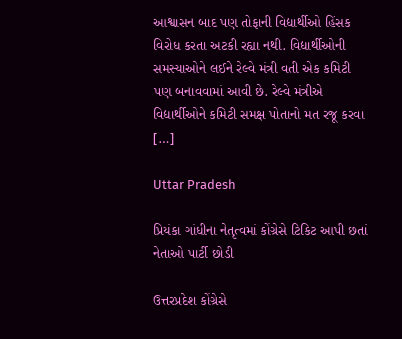આશ્વાસન બાદ પણ તોફાની વિદ્યાર્થીઓ હિંસક વિરોધ કરતા અટકી રહ્યા નથી. વિદ્યાર્થીઓની સમસ્યાઓને લઈને રેલ્વે મંત્રી વતી એક કમિટી પણ બનાવવામાં આવી છે. રેલ્વે મંત્રીએ વિદ્યાર્થીઓને કમિટી સમક્ષ પોતાનો મત રજૂ કરવા […]

Uttar Pradesh

પ્રિયંકા ગાંધીના નેતૃત્વમાં કોંગ્રેસે ટિકિટ આપી છતાં નેતાઓ પાર્ટી છોડી

ઉત્તરપ્રદેશ કોંગ્રેસે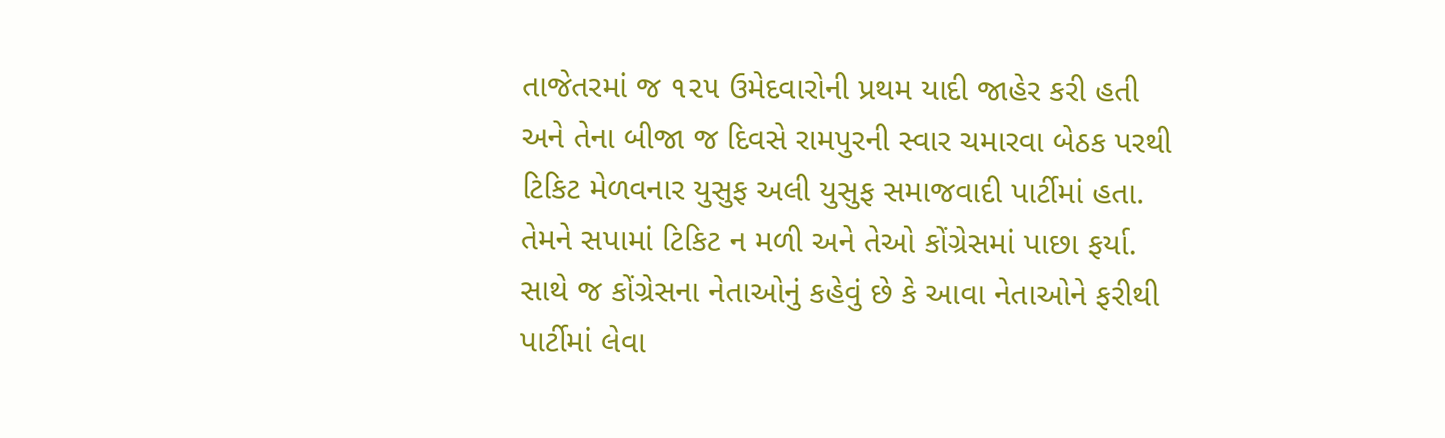તાજેતરમાં જ ૧૨૫ ઉમેદવારોની પ્રથમ યાદી જાહેર કરી હતી અને તેના બીજા જ દિવસે રામપુરની સ્વાર ચમારવા બેઠક પરથી ટિકિટ મેળવનાર યુસુફ અલી યુસુફ સમાજવાદી પાર્ટીમાં હતા. તેમને સપામાં ટિકિટ ન મળી અને તેઓ કોંગ્રેસમાં પાછા ફર્યા. સાથે જ કોંગ્રેસના નેતાઓનું કહેવું છે કે આવા નેતાઓને ફરીથી પાર્ટીમાં લેવા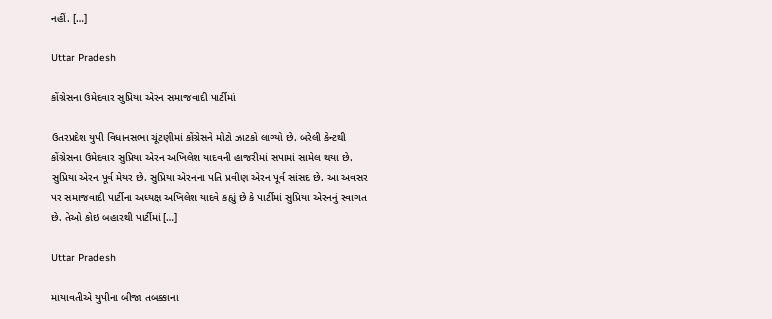નહીં. […]

Uttar Pradesh

કોંગ્રેસના ઉમેદવાર સુપ્રિયા એરન સમાજવાદી પાર્ટીમાં

ઉતરપ્રદેશ યુપી વિધાનસભા ચૂંટણીમાં કોંગ્રેસને મોટો ઝાટકો લાગ્યો છે. બરેલી કેન્ટથી કોંગ્રેસના ઉમેદવાર સુપ્રિયા એરન અખિલેશ યાદવની હાજરીમાં સપામાં સામેલ થયા છે. સુપ્રિયા એરન પૂર્વ મેયર છે. સુપ્રિયા એરનના પતિ પ્રવીણ એરન પૂર્વ સાંસદ છે. આ અવસર પર સમાજવાદી પાર્ટીના અધ્યક્ષ અખિલેશ યાદવે કહ્યું છે કે પાર્ટીમાં સુપ્રિયા એરનનું સ્વાગત છે. તેઓ કોઇ બહારથી પાર્ટીમાં […]

Uttar Pradesh

માયાવતીએ યુપીના બીજા તબક્કાના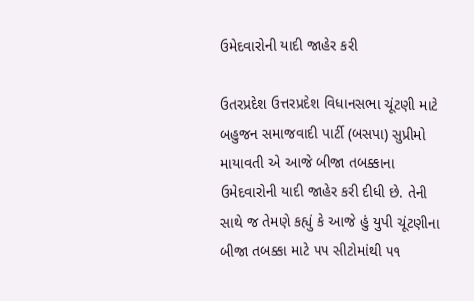ઉમેદવારોની યાદી જાહેર કરી

ઉતરપ્રદેશ ઉત્તરપ્રદેશ વિધાનસભા ચૂંટણી માટે બહુજન સમાજવાદી પાર્ટી (બસપા) સુપ્રીમો માયાવતી એ આજે બીજા તબક્કાના ઉમેદવારોની યાદી જાહેર કરી દીધી છે. તેની સાથે જ તેમણે કહ્યું કે આજે હું યુપી ચૂંટણીના બીજા તબક્કા માટે ૫૫ સીટોમાંથી ૫૧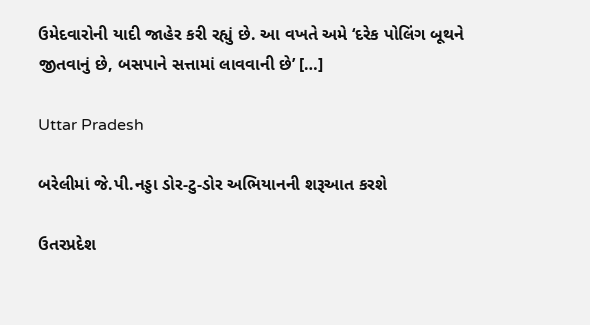ઉમેદવારોની યાદી જાહેર કરી રહ્યું છે. આ વખતે અમે ‘દરેક પોલિંગ બૂથને જીતવાનું છે, બસપાને સત્તામાં લાવવાની છે’ […]

Uttar Pradesh

બરેલીમાં જે.પી.નડ્ડા ડોર-ટુ-ડોર અભિયાનની શરૂઆત કરશે

ઉતરપ્રદેશ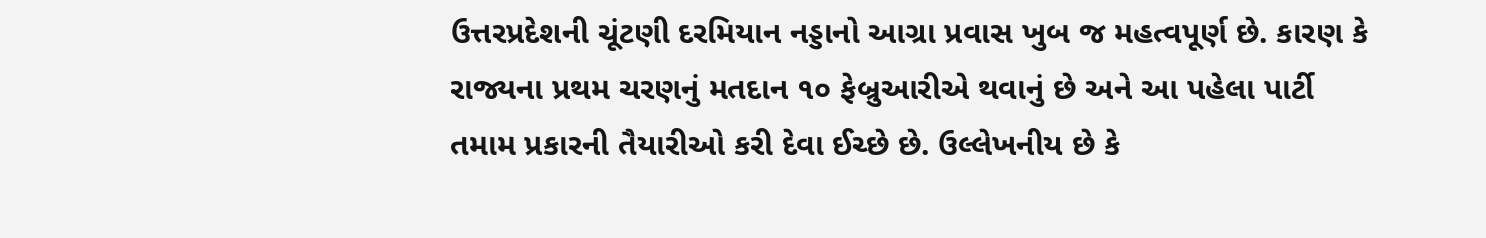ઉત્તરપ્રદેશની ચૂંટણી દરમિયાન નડ્ડાનો આગ્રા પ્રવાસ ખુબ જ મહત્વપૂર્ણ છે. કારણ કે રાજ્યના પ્રથમ ચરણનું મતદાન ૧૦ ફેબ્રુઆરીએ થવાનું છે અને આ પહેલા પાર્ટી તમામ પ્રકારની તૈયારીઓ કરી દેવા ઈચ્છે છે. ઉલ્લેખનીય છે કે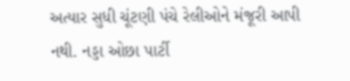અત્યાર સુધી ચૂંટણી પંચે રેલીઓને મંજૂરી આપી નથી. નડ્ડા ઓછા પાર્ટી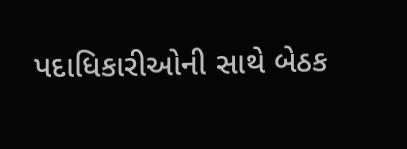પદાધિકારીઓની સાથે બેઠક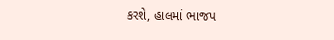કરશે, હાલમાં ભાજપ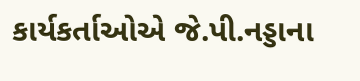કાર્યકર્તાઓએ જે.પી.નડ્ડાના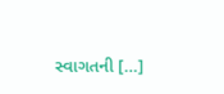સ્વાગતની […]